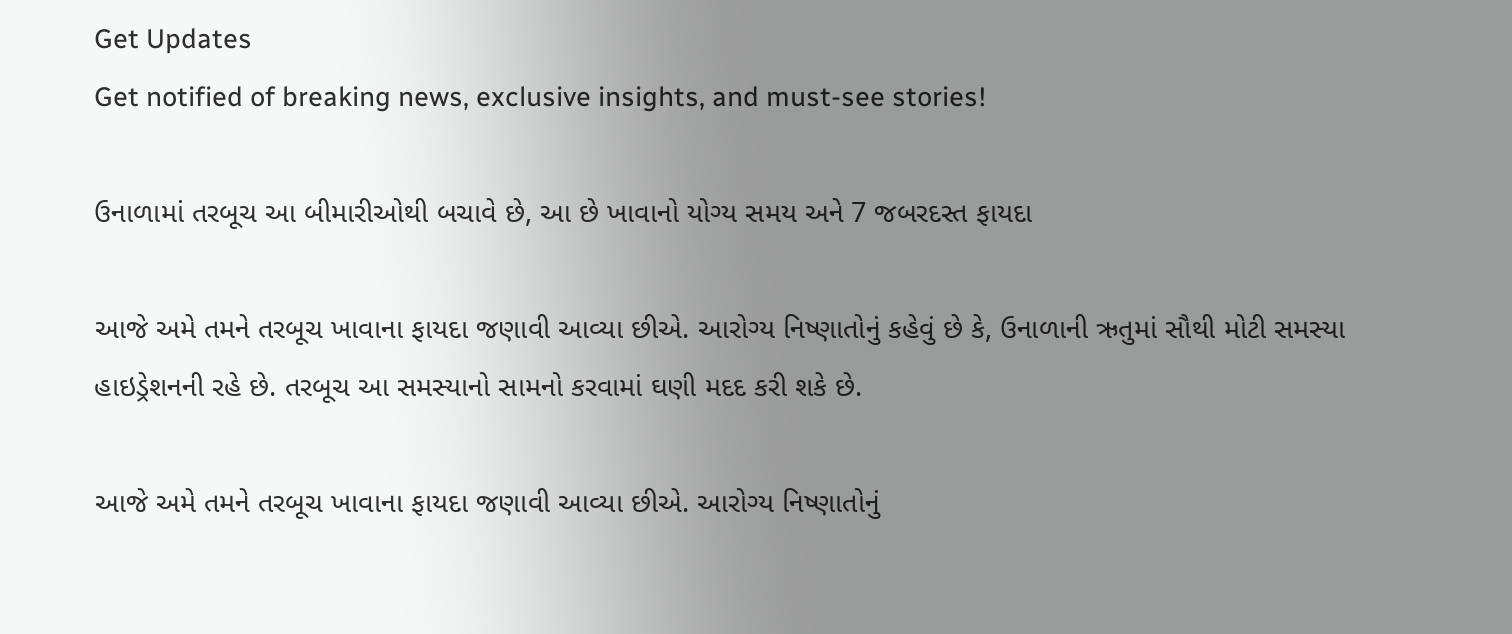Get Updates
Get notified of breaking news, exclusive insights, and must-see stories!

ઉનાળામાં તરબૂચ આ બીમારીઓથી બચાવે છે, આ છે ખાવાનો યોગ્ય સમય અને 7 જબરદસ્ત ફાયદા

આજે અમે તમને તરબૂચ ખાવાના ફાયદા જણાવી આવ્યા છીએ. આરોગ્ય નિષ્ણાતોનું કહેવું છે કે, ઉનાળાની ઋતુમાં સૌથી મોટી સમસ્યા હાઇડ્રેશનની રહે છે. તરબૂચ આ સમસ્યાનો સામનો કરવામાં ઘણી મદદ કરી શકે છે.

આજે અમે તમને તરબૂચ ખાવાના ફાયદા જણાવી આવ્યા છીએ. આરોગ્ય નિષ્ણાતોનું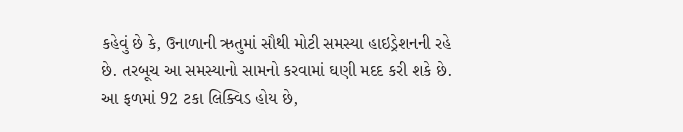કહેવું છે કે, ઉનાળાની ઋતુમાં સૌથી મોટી સમસ્યા હાઇડ્રેશનની રહે છે. તરબૂચ આ સમસ્યાનો સામનો કરવામાં ઘણી મદદ કરી શકે છે. આ ફળમાં 92 ટકા લિક્વિડ હોય છે,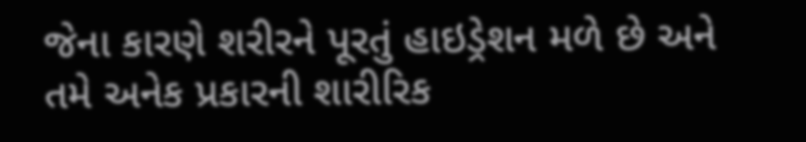જેના કારણે શરીરને પૂરતું હાઇડ્રેશન મળે છે અને તમે અનેક પ્રકારની શારીરિક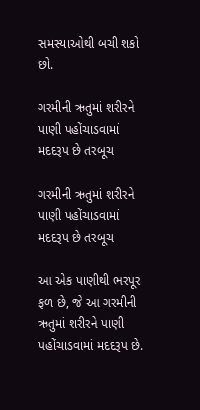સમસ્યાઓથી બચી શકો છો.

ગરમીની ઋતુમાં શરીરને પાણી પહોંચાડવામાં મદદરૂપ છે તરબૂચ

ગરમીની ઋતુમાં શરીરને પાણી પહોંચાડવામાં મદદરૂપ છે તરબૂચ

આ એક પાણીથી ભરપૂર ફળ છે, જે આ ગરમીની ઋતુમાં શરીરને પાણી પહોંચાડવામાં મદદરૂપ છે.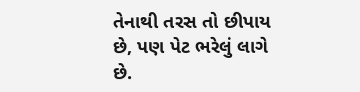તેનાથી તરસ તો છીપાય છે, પણ પેટ ભરેલું લાગે છે.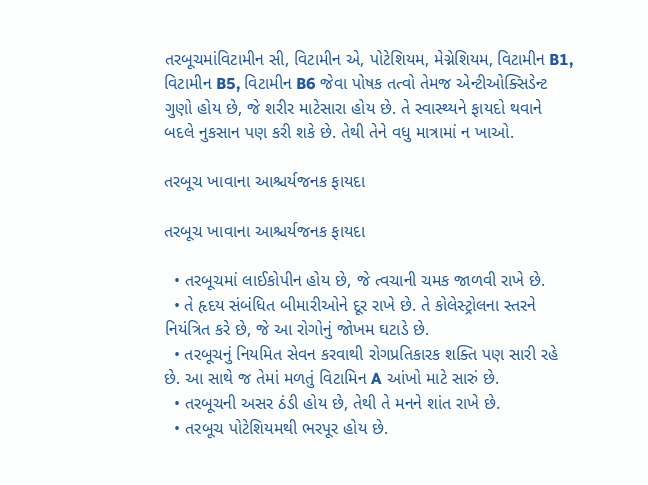તરબૂચમાંવિટામીન સી, વિટામીન એ, પોટેશિયમ, મેગ્નેશિયમ, વિટામીન B1, વિટામીન B5, વિટામીન B6 જેવા પોષક તત્વો તેમજ એન્ટીઓક્સિડેન્ટ ગુણો હોય છે, જે શરીર માટેસારા હોય છે. તે સ્વાસ્થ્યને ફાયદો થવાને બદલે નુકસાન પણ કરી શકે છે. તેથી તેને વધુ માત્રામાં ન ખાઓ.

તરબૂચ ખાવાના આશ્ચર્યજનક ફાયદા

તરબૂચ ખાવાના આશ્ચર્યજનક ફાયદા

  • તરબૂચમાં લાઈકોપીન હોય છે, જે ત્વચાની ચમક જાળવી રાખે છે.
  • તે હૃદય સંબંધિત બીમારીઓને દૂર રાખે છે. તે કોલેસ્ટ્રોલના સ્તરને નિયંત્રિત કરે છે, જે આ રોગોનું જોખમ ઘટાડે છે.
  • તરબૂચનું નિયમિત સેવન કરવાથી રોગપ્રતિકારક શક્તિ પણ સારી રહે છે. આ સાથે જ તેમાં મળતું વિટામિન A આંખો માટે સારું છે.
  • તરબૂચની અસર ઠંડી હોય છે, તેથી તે મનને શાંત રાખે છે.
  • તરબૂચ પોટેશિયમથી ભરપૂર હોય છે.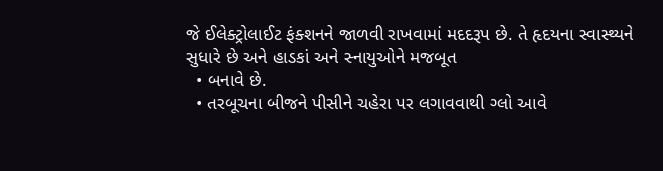જે ઈલેક્ટ્રોલાઈટ ફંક્શનને જાળવી રાખવામાં મદદરૂપ છે. તે હૃદયના સ્વાસ્થ્યને સુધારે છે અને હાડકાં અને સ્નાયુઓને મજબૂત
  • બનાવે છે.
  • તરબૂચના બીજને પીસીને ચહેરા પર લગાવવાથી ગ્લો આવે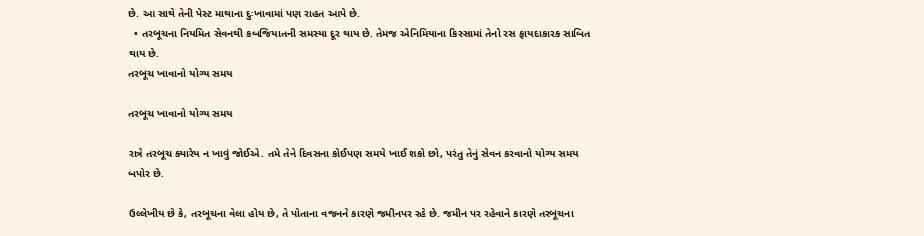છે. આ સાથે તેની પેસ્ટ માથાના દુઃખાવામાં પણ રાહત આપે છે.
  • તરબૂચના નિયમિત સેવનથી કબજિયાતની સમસ્યા દૂર થાય છે. તેમજ એનિમિયાના કિસ્સામાં તેનો રસ ફાયદાકારક સાબિત થાય છે.
તરબૂચ ખાવાનો યોગ્ય સમય

તરબૂચ ખાવાનો યોગ્ય સમય

રાત્રે તરબૂચ ક્યારેય ન ખાવું જોઈએ. તમે તેને દિવસના કોઈપણ સમયે ખાઈ શકો છો, પરંતુ તેનું સેવન કરવાનો યોગ્ય સમય બપોર છે.

ઉલ્લેખીય છે કે, તરબૂચના વેલા હોય છે, તે પોતાના વજનને કારણે જમીનપર રહે છે. જમીન પર રહેવાને કારણે તરબૂચના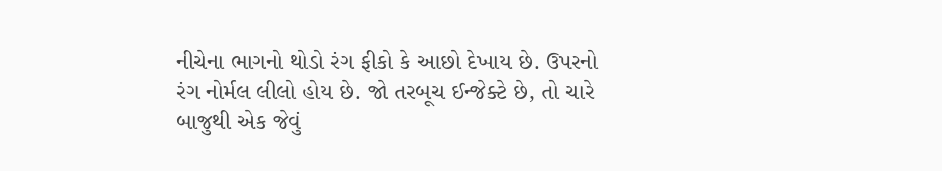નીચેના ભાગનો થોડો રંગ ફીકો કે આછો દેખાય છે. ઉપરનો રંગ નોર્મલ લીલો હોય છે. જો તરબૂચ ઈન્જેક્ટે છે, તો ચારે બાજુથી એક જેવું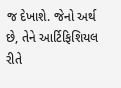જ દેખાશે. જેનો અર્થ છે, તેને આર્ટિફિશિયલ રીતે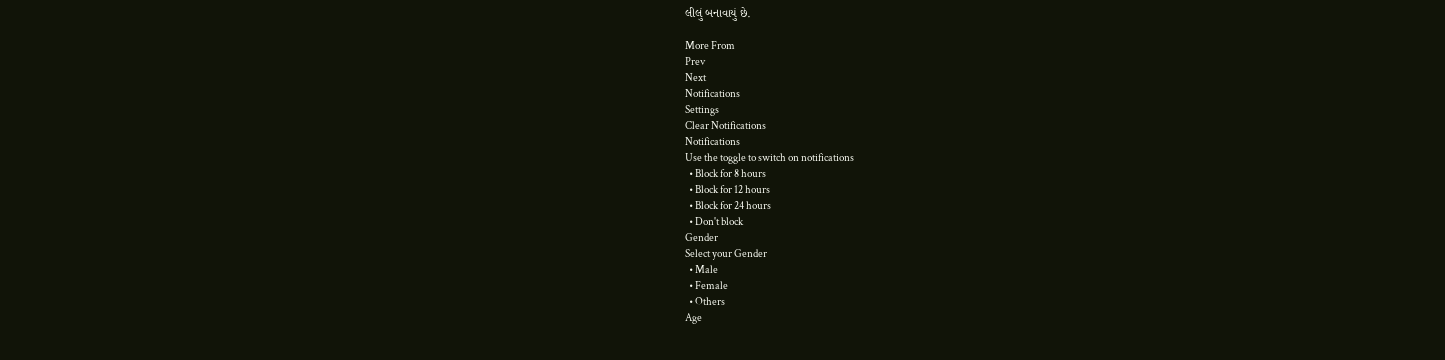લીલું બનાવાયું છે.

More From
Prev
Next
Notifications
Settings
Clear Notifications
Notifications
Use the toggle to switch on notifications
  • Block for 8 hours
  • Block for 12 hours
  • Block for 24 hours
  • Don't block
Gender
Select your Gender
  • Male
  • Female
  • Others
Age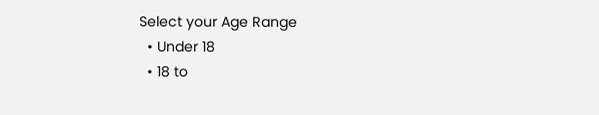Select your Age Range
  • Under 18
  • 18 to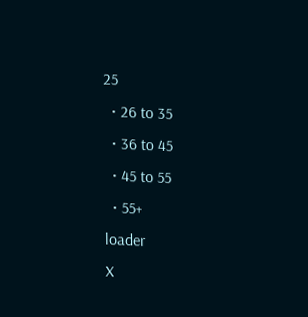25
  • 26 to 35
  • 36 to 45
  • 45 to 55
  • 55+
loader
X